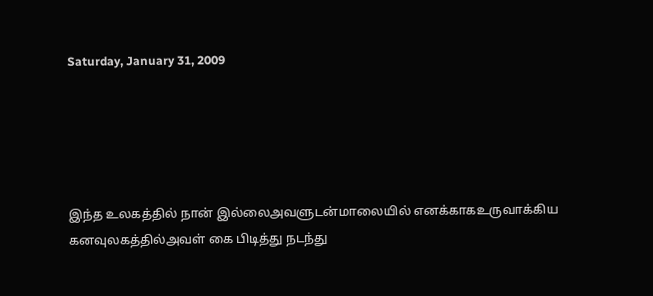Saturday, January 31, 2009





இந்த உலகத்தில் நான் இல்லைஅவளுடன்மாலையில் எனக்காகஉருவாக்கிய கனவுலகத்தில்அவள் கை பிடித்து நடந்து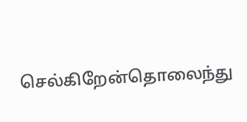செல்கிறேன்தொலைந்து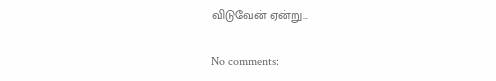விடுவேன் ஏன்று...

No comments: